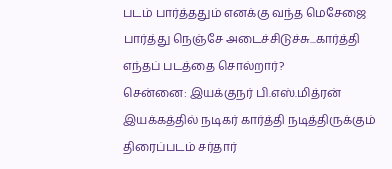படம் பார்த்ததும் எனக்கு வந்த மெசேஜை பார்த்து நெஞ்சே அடைச்சிடுச்சு...கார்த்தி எந்தப் படத்தை சொல்றார்?
சென்னை: இயக்குநர் பி.எஸ்.மித்ரன் இயக்கத்தில் நடிகர் கார்த்தி நடித்திருக்கும் திரைப்படம் சர்தார்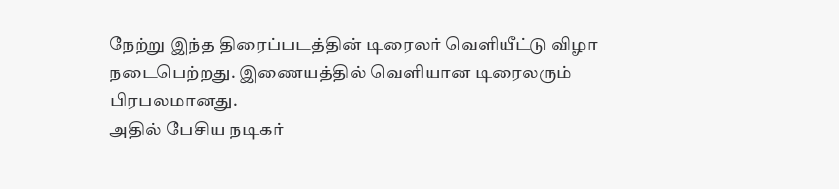நேற்று இந்த திரைப்படத்தின் டிரைலர் வெளியீட்டு விழா நடைபெற்றது. இணையத்தில் வெளியான டிரைலரும் பிரபலமானது.
அதில் பேசிய நடிகர்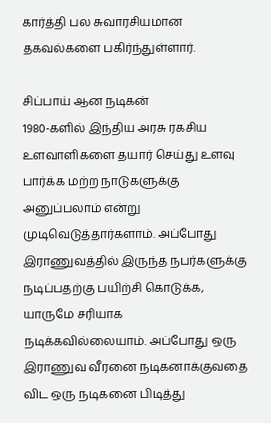கார்த்தி பல சுவாரசியமான தகவல்களை பகிர்ந்துள்ளார்.

சிப்பாய் ஆன நடிகன்
1980-களில் இந்திய அரசு ரகசிய உளவாளிகளை தயார் செய்து உளவு பார்க்க மற்ற நாடுகளுக்கு அனுப்பலாம் என்று முடிவெடுத்தார்களாம். அப்போது இராணுவத்தில் இருந்த நபர்களுக்கு நடிப்பதற்கு பயிற்சி கொடுக்க, யாருமே சரியாக நடிக்கவில்லையாம். அப்போது ஒரு இராணுவ வீரனை நடிகனாக்குவதை விட ஒரு நடிகனை பிடித்து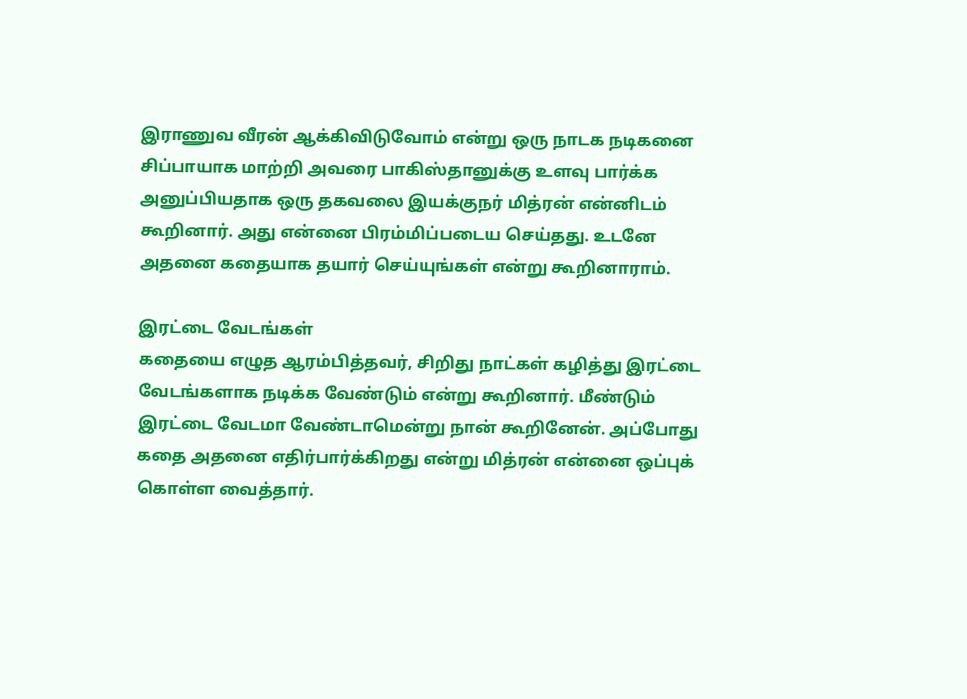இராணுவ வீரன் ஆக்கிவிடுவோம் என்று ஒரு நாடக நடிகனை சிப்பாயாக மாற்றி அவரை பாகிஸ்தானுக்கு உளவு பார்க்க அனுப்பியதாக ஒரு தகவலை இயக்குநர் மித்ரன் என்னிடம் கூறினார். அது என்னை பிரம்மிப்படைய செய்தது. உடனே அதனை கதையாக தயார் செய்யுங்கள் என்று கூறினாராம்.

இரட்டை வேடங்கள்
கதையை எழுத ஆரம்பித்தவர், சிறிது நாட்கள் கழித்து இரட்டை வேடங்களாக நடிக்க வேண்டும் என்று கூறினார். மீண்டும் இரட்டை வேடமா வேண்டாமென்று நான் கூறினேன். அப்போது கதை அதனை எதிர்பார்க்கிறது என்று மித்ரன் என்னை ஒப்புக் கொள்ள வைத்தார்.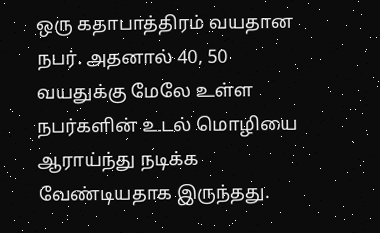ஒரு கதாபாத்திரம் வயதான நபர். அதனால் 40, 50 வயதுக்கு மேலே உள்ள நபர்களின் உடல் மொழியை ஆராய்ந்து நடிக்க வேண்டியதாக இருந்தது.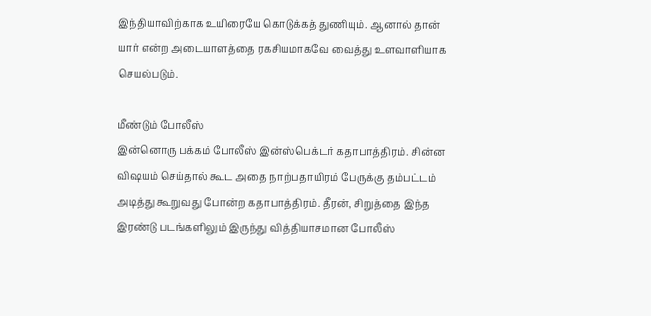இந்தியாவிற்காக உயிரையே கொடுக்கத் துணியும். ஆனால் தான் யார் என்ற அடையாளத்தை ரகசியமாகவே வைத்து உளவாளியாக செயல்படும்.

மீண்டும் போலீஸ்
இன்னொரு பக்கம் போலீஸ் இன்ஸ்பெக்டர் கதாபாத்திரம். சின்ன விஷயம் செய்தால் கூட அதை நாற்பதாயிரம் பேருக்கு தம்பட்டம் அடித்து கூறுவது போன்ற கதாபாத்திரம். தீரன், சிறுத்தை இந்த இரண்டு படங்களிலும் இருந்து வித்தியாசமான போலீஸ்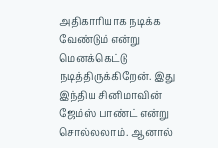அதிகாரியாக நடிக்க வேண்டும் என்று மெனக்கெட்டு நடித்திருக்கிறேன். இது இந்திய சினிமாவின் ஜேம்ஸ் பாண்ட் என்று சொல்லலாம். ஆனால்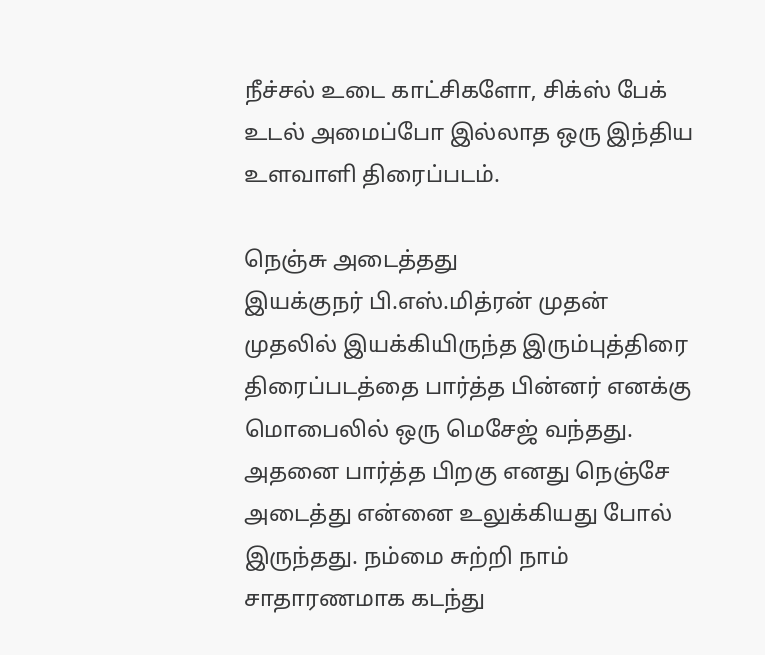நீச்சல் உடை காட்சிகளோ, சிக்ஸ் பேக் உடல் அமைப்போ இல்லாத ஒரு இந்திய உளவாளி திரைப்படம்.

நெஞ்சு அடைத்தது
இயக்குநர் பி.எஸ்.மித்ரன் முதன் முதலில் இயக்கியிருந்த இரும்புத்திரை திரைப்படத்தை பார்த்த பின்னர் எனக்கு மொபைலில் ஒரு மெசேஜ் வந்தது. அதனை பார்த்த பிறகு எனது நெஞ்சே அடைத்து என்னை உலுக்கியது போல் இருந்தது. நம்மை சுற்றி நாம் சாதாரணமாக கடந்து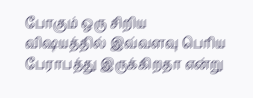போகும் ஒரு சிறிய விஷயத்தில் இவ்வளவு பெரிய பேராபத்து இருக்கிறதா என்று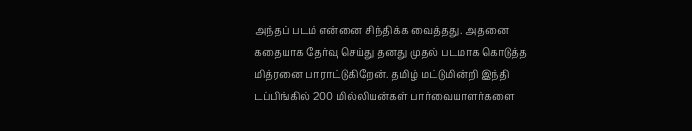அந்தப் படம் என்னை சிந்திக்க வைத்தது. அதனை கதையாக தேர்வு செய்து தனது முதல் படமாக கொடுத்த மித்ரனை பாராட்டுகிறேன். தமிழ் மட்டுமின்றி இந்தி டப்பிங்கில் 200 மில்லியன்கள் பார்வையாளர்களை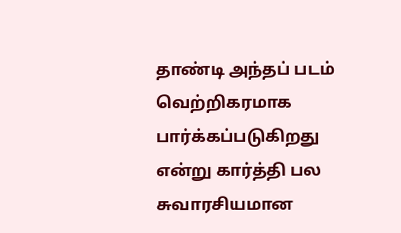தாண்டி அந்தப் படம் வெற்றிகரமாக பார்க்கப்படுகிறது என்று கார்த்தி பல சுவாரசியமான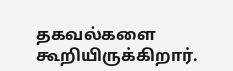தகவல்களை கூறியிருக்கிறார்.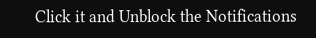Click it and Unblock the Notifications